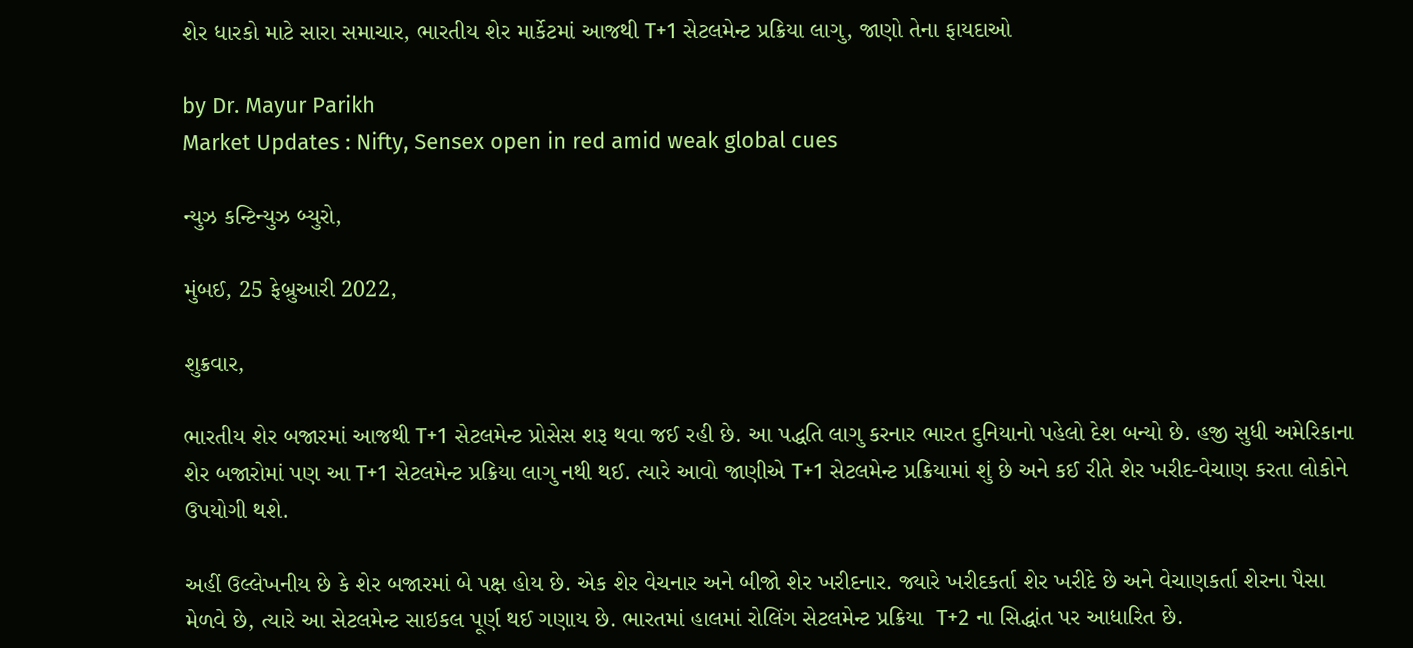શેર ધારકો માટે સારા સમાચાર, ભારતીય શેર માર્કેટમાં આજથી T+1 સેટલમેન્ટ પ્રક્રિયા લાગુ, જાણો તેના ફાયદાઓ

by Dr. Mayur Parikh
Market Updates : Nifty, Sensex open in red amid weak global cues

ન્યુઝ કન્ટિન્યુઝ બ્યુરો,

મુંબઈ, 25 ફેબ્રુઆરી 2022,

શુક્રવાર,

ભારતીય શેર બજારમાં આજથી T+1 સેટલમેન્ટ પ્રોસેસ શરૂ થવા જઈ રહી છે. આ પદ્ધતિ લાગુ કરનાર ભારત દુનિયાનો પહેલો દેશ બન્યો છે. હજી સુધી અમેરિકાના શેર બજારોમાં પણ આ T+1 સેટલમેન્ટ પ્રક્રિયા લાગુ નથી થઈ. ત્યારે આવો જાણીએ T+1 સેટલમેન્ટ પ્રક્રિયામાં શું છે અને કઈ રીતે શેર ખરીદ-વેચાણ કરતા લોકોને ઉપયોગી થશે.

અહીં ઉલ્લેખનીય છે કે શેર બજારમાં બે પક્ષ હોય છે. એક શેર વેચનાર અને બીજો શેર ખરીદનાર. જ્યારે ખરીદકર્તા શેર ખરીદે છે અને વેચાણકર્તા શેરના પૈસા મેળવે છે, ત્યારે આ સેટલમેન્ટ સાઇકલ પૂર્ણ થઈ ગણાય છે. ભારતમાં હાલમાં રોલિંગ સેટલમેન્ટ પ્રક્રિયા  T+2 ના સિદ્ધાંત પર આધારિત છે.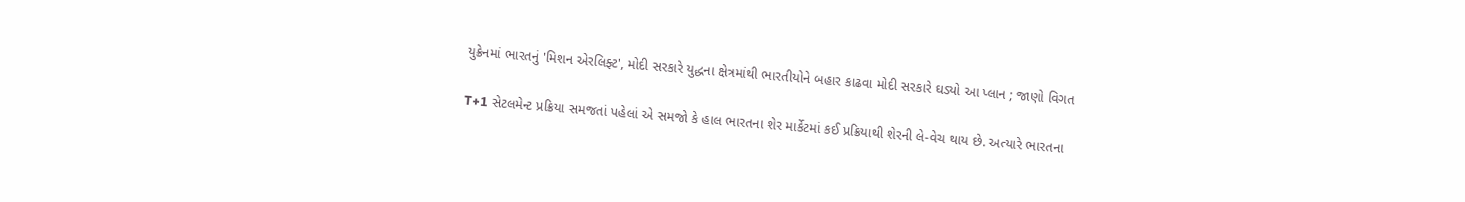યુક્રેનમાં ભારતનું 'મિશન એરલિફ્ટ', મોદી સરકારે યુદ્ધના ક્ષેત્રમાંથી ભારતીયોને બહાર કાઢવા મોદી સરકારે ઘડ્યો આ પ્લાન ; જાણો વિગત

T+1 સેટલમેન્ટ પ્રક્રિયા સમજતાં પહેલાં એ સમજો કે હાલ ભારતના શેર માર્કેટમાં કઈ પ્રક્રિયાથી શેરની લે-વેચ થાય છે. અત્યારે ભારતના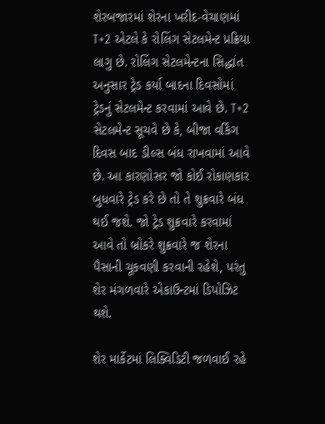શેરબજારમાં શેરના ખરીદ-વેચાણમાં T+2 એટલે કે રોલિંગ સેટલમેન્ટ પ્રક્રિયા લાગુ છે. રોલિંગ સેટલમેન્ટના સિદ્ધાંત અનુસાર ટ્રેડ કર્યા બાદના દિવસોમાં ટ્રેડનું સેટલમેન્ટ કરવામાં આવે છે. T+2 સેટલમેન્ટ સૂચવે છે કે, બીજા વર્કિંગ દિવસ બાદ ડીલ્સ બંધ રાખવામાં આવે છે. આ કારણોસર જો કોઈ રોકાણકાર બુધવારે ટ્રેડ કરે છે તો તે શુક્રવારે બંધ થઈ જશે. જો ટ્રેડ શુક્રવારે કરવામાં આવે તો બ્રોકરે શુક્રવારે જ શેરના પૈસાની ચૂકવણી કરવાની રહેશે, પરંતુ શેર મંગળવારે એકાઉન્ટમાં ડિપોઝિટ થશે.

શેર માર્કેટમાં લિક્વિડિટી જળવાઈ રહે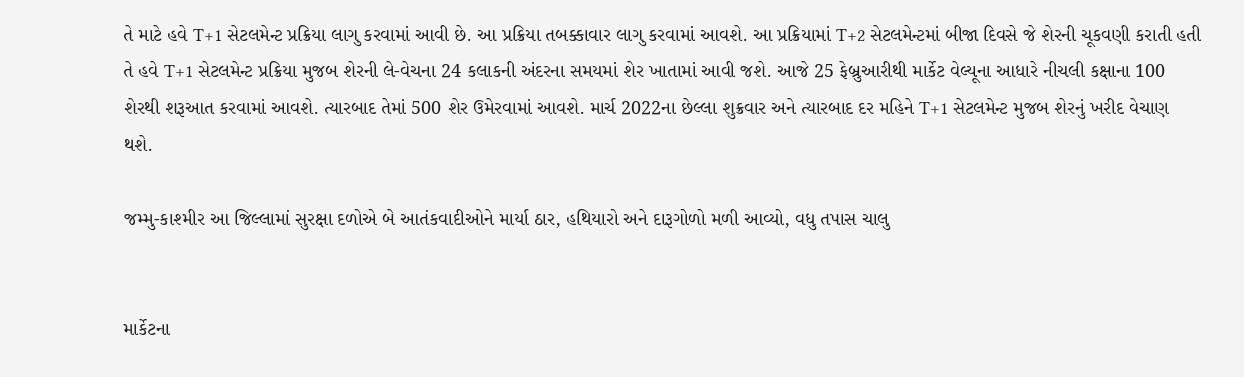તે માટે હવે T+1 સેટલમેન્ટ પ્રક્રિયા લાગુ કરવામાં આવી છે. આ પ્રક્રિયા તબક્કાવાર લાગુ કરવામાં આવશે. આ પ્રક્રિયામાં T+2 સેટલમેન્ટમાં બીજા દિવસે જે શેરની ચૂકવણી કરાતી હતી તે હવે T+1 સેટલમેન્ટ પ્રક્રિયા મુજબ શેરની લે-વેચના 24 કલાકની અંદરના સમયમાં શેર ખાતામાં આવી જશે. આજે 25 ફેબ્રુઆરીથી માર્કેટ વેલ્યૂના આધારે નીચલી કક્ષાના 100 શેરથી શરૂઆત કરવામાં આવશે. ત્યારબાદ તેમાં 500 શેર ઉમેરવામાં આવશે. માર્ચ 2022ના છેલ્લા શુક્રવાર અને ત્યારબાદ દર મહિને T+1 સેટલમેન્ટ મુજબ શેરનું ખરીદ વેચાણ થશે.

જમ્મુ-કાશ્મીર આ જિલ્લામાં સુરક્ષા દળોએ બે આતંકવાદીઓને માર્યા ઠાર, હથિયારો અને દારૂગોળો મળી આવ્યો, વધુ તપાસ ચાલુ


માર્કેટના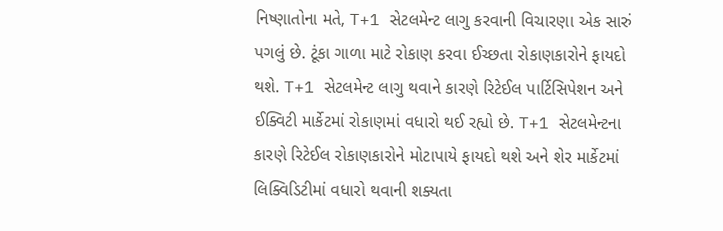નિષ્ણાતોના મતે, T+1 સેટલમેન્ટ લાગુ કરવાની વિચારણા એક સારું પગલું છે. ટૂંકા ગાળા માટે રોકાણ કરવા ઈચ્છતા રોકાણકારોને ફાયદો થશે. T+1 સેટલમેન્ટ લાગુ થવાને કારણે રિટેઈલ પાર્ટિસિપેશન અને ઈક્વિટી માર્કેટમાં રોકાણમાં વધારો થઈ રહ્યો છે. T+1 સેટલમેન્ટના કારણે રિટેઈલ રોકાણકારોને મોટાપાયે ફાયદો થશે અને શેર માર્કેટમાં લિક્વિડિટીમાં વધારો થવાની શક્યતા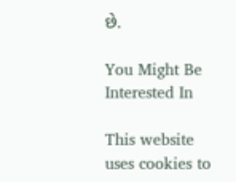છે.

You Might Be Interested In

This website uses cookies to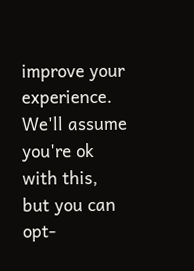improve your experience. We'll assume you're ok with this, but you can opt-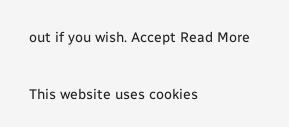out if you wish. Accept Read More

This website uses cookies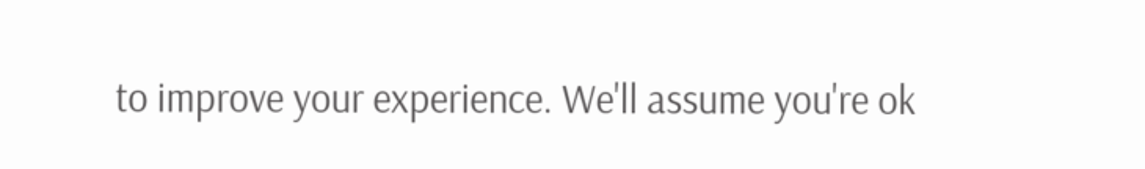to improve your experience. We'll assume you're ok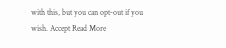with this, but you can opt-out if you wish. Accept Read More